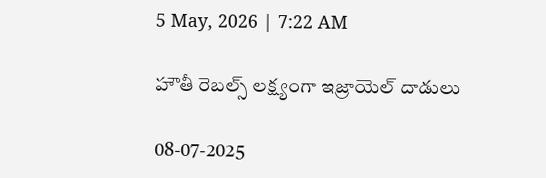5 May, 2026 | 7:22 AM

హౌతీ రెబల్స్ లక్ష్యంగా ఇజ్రాయెల్ దాడులు

08-07-2025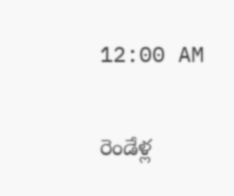12:00 AM

రెండేళ్ల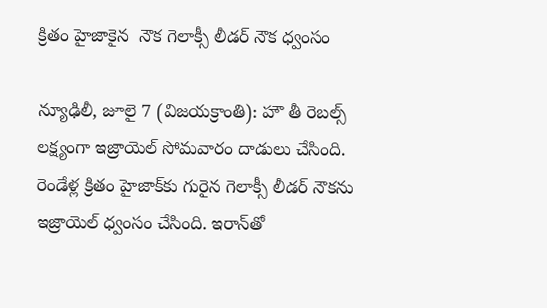క్రితం హైజాకైన  నౌక గెలాక్సీ లీడర్ నౌక ధ్వంసం

న్యూఢిలీ, జూలై 7 (విజయక్రాంతి): హౌ తీ రెబల్స్ లక్ష్యంగా ఇజ్రాయెల్ సోమవారం దాడులు చేసింది. రెండేళ్ల క్రితం హైజాక్‌కు గురైన గెలాక్సీ లీడర్ నౌకను ఇజ్రాయెల్ ధ్వంసం చేసింది. ఇరాన్‌తో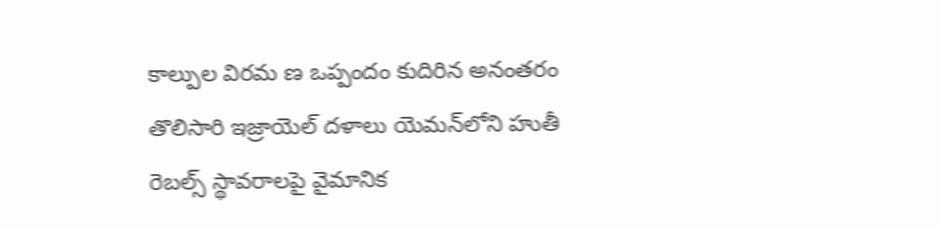కాల్పుల విరమ ణ ఒప్పందం కుదిరిన అనంతరం తొలిసారి ఇజ్రాయెల్ దళాలు యెమన్‌లోని హుతీ రెబల్స్ స్థావరాలపై వైమానిక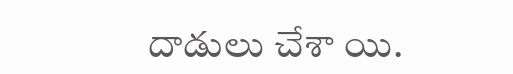దాడులు చేశా యి.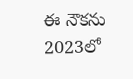ఈ నౌకను 2023లో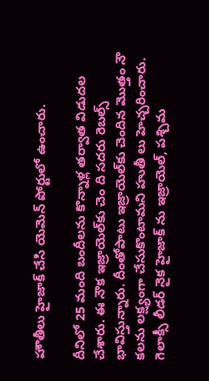హౌతీలు హైజాక్ చేసి యెమెన్ పోర్టులో ఉంచారు.

దీనిలో 25 మంది బందీలను కొన్నాళ్ల తర్వాత విడుదల చేశారు. ఈ నౌక ఇజ్రాయెల్‌కు చెం ది సదరు రెబల్స్ భావిస్తున్నారు. దీంతోపాటు ఇజ్రాయెల్‌కు చెందిన మొత్తం నౌ కలను లక్ష్యంగా చేసుకొంటామని హుతీ లు హెచ్చరించారు. గెలాక్సీ లీడర్ నైక హైజాక్ ను ఇజ్రాయెల్, పశ్చిమ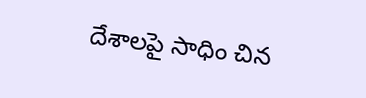దేశాలపై సాధిం చిన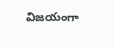విజయంగా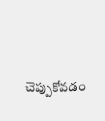చెప్పుకోవడం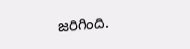జరిగింది.